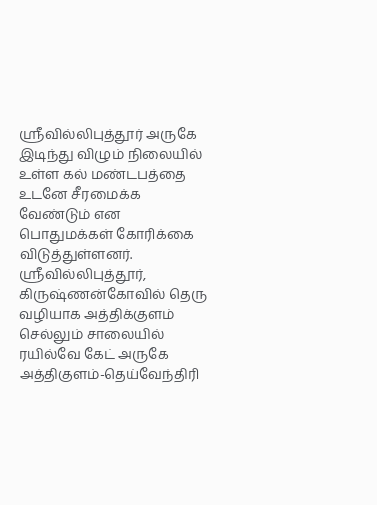ஸ்ரீவில்லிபுத்தூர் அருகே இடிந்து விழும் நிலையில் உள்ள கல் மண்டபத்தை உடனே சீரமைக்க வேண்டும் என பொதுமக்கள் கோரிக்கை விடுத்துள்ளனர்.
ஸ்ரீவில்லிபுத்தூர், கிருஷ்ணன்கோவில் தெரு வழியாக அத்திக்குளம் செல்லும் சாலையில் ரயில்வே கேட் அருகே அத்திகுளம்-தெய்வேந்திரி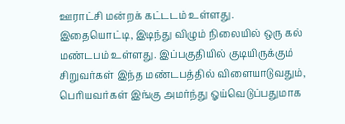ஊராட்சி மன்றக் கட்டடம் உள்ளது.
இதையொட்டி, இடிந்து விழும் நிலையில் ஒரு கல் மண்டபம் உள்ளது. இப்பகுதியில் குடியிருக்கும் சிறுவர்கள் இந்த மண்டபத்தில் விளையாடுவதும், பெரியவர்கள் இங்கு அமர்ந்து ஓய்வெடுப்பதுமாக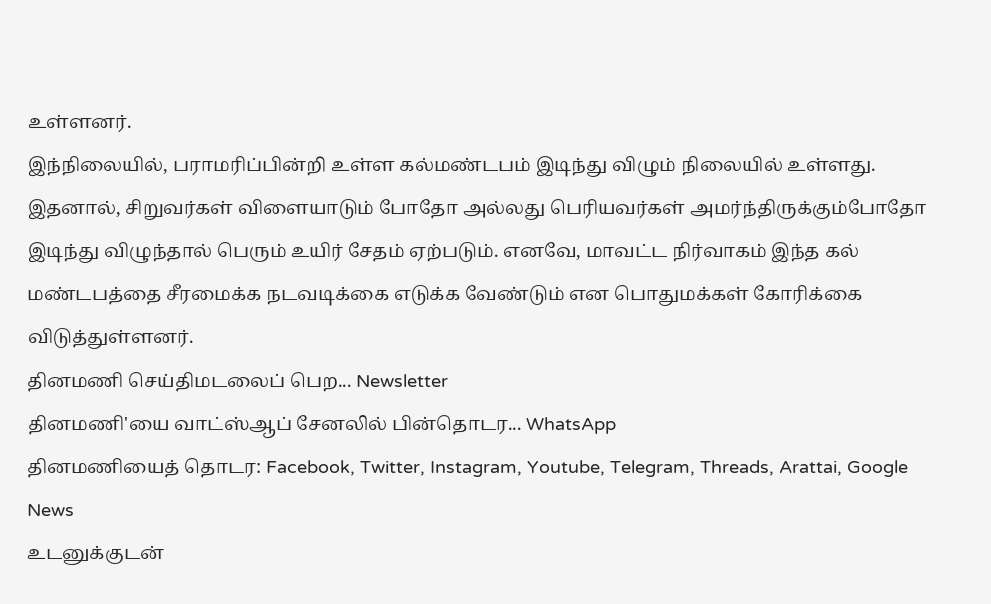உள்ளனர்.
இந்நிலையில், பராமரிப்பின்றி உள்ள கல்மண்டபம் இடிந்து விழும் நிலையில் உள்ளது. இதனால், சிறுவர்கள் விளையாடும் போதோ அல்லது பெரியவர்கள் அமர்ந்திருக்கும்போதோ இடிந்து விழுந்தால் பெரும் உயிர் சேதம் ஏற்படும். எனவே, மாவட்ட நிர்வாகம் இந்த கல் மண்டபத்தை சீரமைக்க நடவடிக்கை எடுக்க வேண்டும் என பொதுமக்கள் கோரிக்கை விடுத்துள்ளனர்.
தினமணி செய்திமடலைப் பெற... Newsletter
தினமணி'யை வாட்ஸ்ஆப் சேனலில் பின்தொடர... WhatsApp
தினமணியைத் தொடர: Facebook, Twitter, Instagram, Youtube, Telegram, Threads, Arattai, Google News
உடனுக்குடன்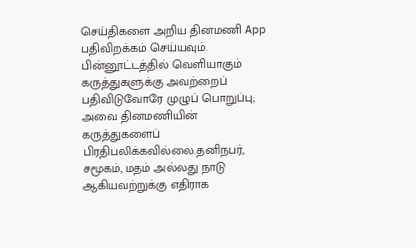செய்திகளை அறிய தினமணி App பதிவிறக்கம் செய்யவும்.
பின்னூட்டத்தில் வெளியாகும் கருத்துகளுக்கு அவற்றைப் பதிவிடுவோரே முழுப் பொறுப்பு; அவை தினமணியின் கருத்துகளைப் பிரதிபலிக்கவில்லை.தனிநபர், சமூகம், மதம் அல்லது நாடு ஆகியவற்றுக்கு எதிராக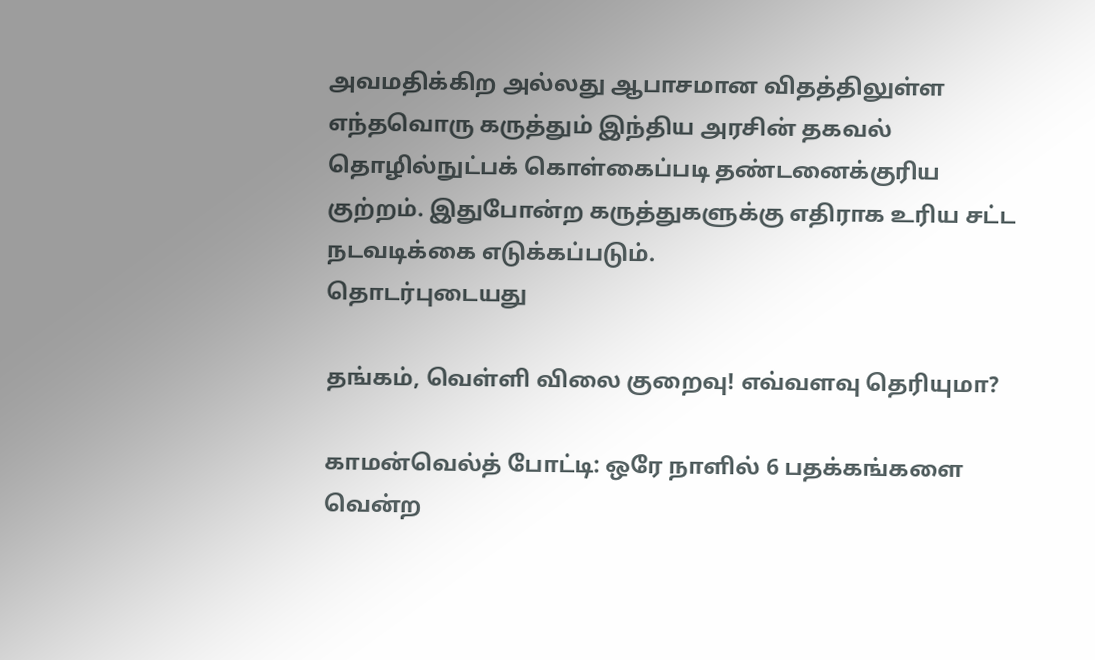அவமதிக்கிற அல்லது ஆபாசமான விதத்திலுள்ள எந்தவொரு கருத்தும் இந்திய அரசின் தகவல் தொழில்நுட்பக் கொள்கைப்படி தண்டனைக்குரிய குற்றம். இதுபோன்ற கருத்துகளுக்கு எதிராக உரிய சட்ட நடவடிக்கை எடுக்கப்படும்.
தொடர்புடையது

தங்கம், வெள்ளி விலை குறைவு! எவ்வளவு தெரியுமா?

காமன்வெல்த் போட்டி: ஒரே நாளில் 6 பதக்கங்களை வென்ற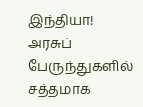இந்தியா!
அரசுப் பேருந்துகளில் சத்தமாக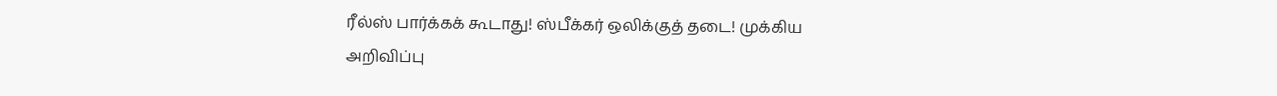ரீல்ஸ் பார்க்கக் கூடாது! ஸ்பீக்கர் ஒலிக்குத் தடை! முக்கிய அறிவிப்பு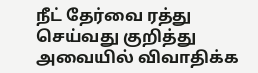நீட் தேர்வை ரத்து செய்வது குறித்து அவையில் விவாதிக்க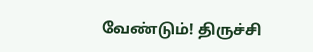வேண்டும்! திருச்சி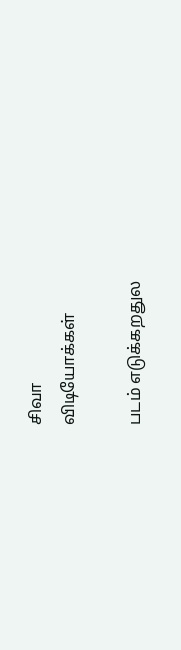சிவா
விடியோக்கள்

படம் எடுக்கறதுல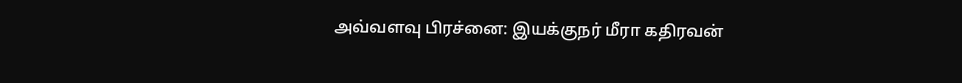அவ்வளவு பிரச்னை: இயக்குநர் மீரா கதிரவன்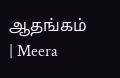ஆதங்கம் | Meera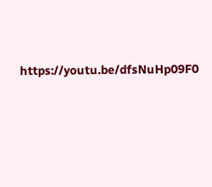https://youtu.be/dfsNuHp09F0